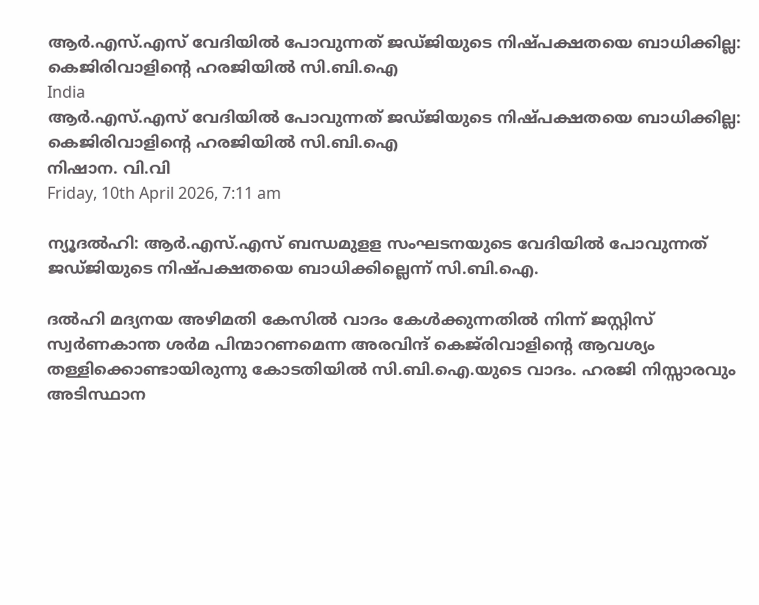ആര്‍.എസ്.എസ് വേദിയില്‍ പോവുന്നത് ജഡ്ജിയുടെ നിഷ്പക്ഷതയെ ബാധിക്കില്ല: കെജിരിവാളിന്റെ ഹരജിയില്‍ സി.ബി.ഐ
India
ആര്‍.എസ്.എസ് വേദിയില്‍ പോവുന്നത് ജഡ്ജിയുടെ നിഷ്പക്ഷതയെ ബാധിക്കില്ല: കെജിരിവാളിന്റെ ഹരജിയില്‍ സി.ബി.ഐ
നിഷാന. വി.വി
Friday, 10th April 2026, 7:11 am

ന്യൂദല്‍ഹി: ആര്‍.എസ്.എസ് ബന്ധമുളള സംഘടനയുടെ വേദിയില്‍ പോവുന്നത് ജഡ്ജിയുടെ നിഷ്പക്ഷതയെ ബാധിക്കില്ലെന്ന് സി.ബി.ഐ.

ദല്‍ഹി മദ്യനയ അഴിമതി കേസില്‍ വാദം കേള്‍ക്കുന്നതില്‍ നിന്ന് ജസ്റ്റിസ് സ്വര്‍ണകാന്ത ശര്‍മ പിന്മാറണമെന്ന അരവിന്ദ് കെജ്‌രിവാളിന്റെ ആവശ്യം തള്ളിക്കൊണ്ടായിരുന്നു കോടതിയില്‍ സി.ബി.ഐ.യുടെ വാദം. ഹരജി നിസ്സാരവും അടിസ്ഥാന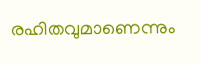രഹിതവുമാണെന്നും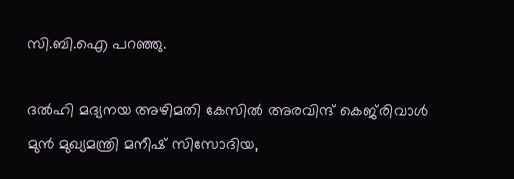സി.ബി.ഐ പറഞ്ഞു.

ദല്‍ഹി മദ്യനയ അഴിമതി കേസില്‍ അരവിന്ദ് കെജ്‌രിവാള്‍ മുന്‍ മുഖ്യമന്ത്രി മനീഷ് സിസോദിയ,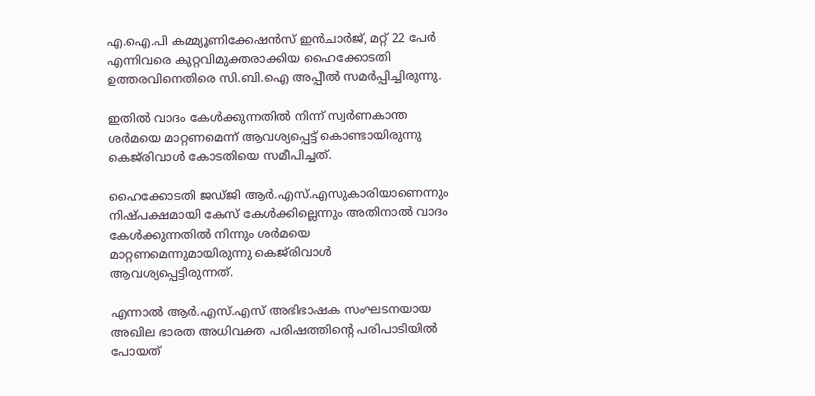എ.ഐ.പി കമ്മ്യൂണിക്കേഷന്‍സ് ഇന്‍ചാര്‍ജ്, മറ്റ് 22 പേര്‍ എന്നിവരെ കുറ്റവിമുക്തരാക്കിയ ഹൈക്കോടതി ഉത്തരവിനെതിരെ സി.ബി.ഐ അപ്പീല്‍ സമര്‍പ്പിച്ചിരുന്നു.

ഇതില്‍ വാദം കേള്‍ക്കുന്നതില്‍ നിന്ന് സ്വര്‍ണകാന്ത ശര്‍മയെ മാറ്റണമെന്ന് ആവശ്യപ്പെട്ട് കൊണ്ടായിരുന്നു കെജ്‌രിവാള്‍ കോടതിയെ സമീപിച്ചത്.

ഹൈക്കോടതി ജഡ്ജി ആര്‍.എസ്.എസുകാരിയാണെന്നും നിഷ്പക്ഷമായി കേസ് കേള്‍ക്കില്ലെന്നും അതിനാല്‍ വാദം കേള്‍ക്കുന്നതില്‍ നിന്നും ശര്‍മയെ മാറ്റണമെന്നുമായിരുന്നു കെജ്‌രിവാള്‍ ആവശ്യപ്പെട്ടിരുന്നത്.

എന്നാല്‍ ആര്‍.എസ്.എസ് അഭിഭാഷക സംഘടനയായ അഖില ഭാരത അധിവക്ത പരിഷത്തിന്റെ പരിപാടിയില്‍ പോയത്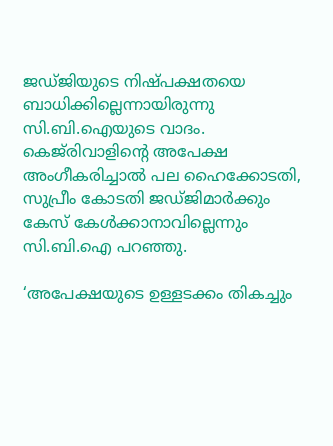ജഡ്ജിയുടെ നിഷ്പക്ഷതയെ ബാധിക്കില്ലെന്നായിരുന്നു സി.ബി.ഐയുടെ വാദം. കെജ്‌രിവാളിന്റെ അപേക്ഷ അംഗീകരിച്ചാല്‍ പല ഹൈക്കോടതി, സുപ്രീം കോടതി ജഡ്ജിമാര്‍ക്കും കേസ് കേള്‍ക്കാനാവില്ലെന്നും സി.ബി.ഐ പറഞ്ഞു.

‘അപേക്ഷയുടെ ഉള്ളടക്കം തികച്ചും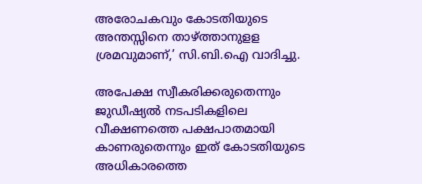അരോചകവും കോടതിയുടെ അന്തസ്സിനെ താഴ്ത്താനുളള ശ്രമവുമാണ്,’ സി.ബി.ഐ വാദിച്ചു.

അപേക്ഷ സ്വീകരിക്കരുതെന്നും ജുഡീഷ്യല്‍ നടപടികളിലെ വീക്ഷണത്തെ പക്ഷപാതമായി കാണരുതെന്നും ഇത് കോടതിയുടെ അധികാരത്തെ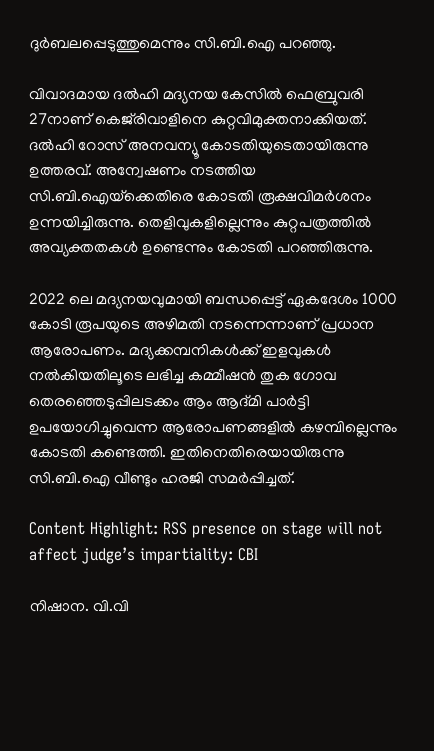ദുര്‍ബലപ്പെടുത്തുമെന്നും സി.ബി.ഐ പറഞ്ഞു.

വിവാദമായ ദല്‍ഹി മദ്യനയ കേസില്‍ ഫെബ്രുവരി 27നാണ് കെജ്‌രിവാളിനെ കുറ്റവിമുക്തനാക്കിയത്. ദല്‍ഹി റോസ് അനവന്യൂ കോടതിയുടെതായിരുന്നു ഉത്തരവ്. അന്വേഷണം നടത്തിയ സി.ബി.ഐയ്‌ക്കെതിരെ കോടതി രൂക്ഷവിമര്‍ശനം ഉന്നയിച്ചിരുന്നു. തെളിവുകളില്ലെന്നും കുറ്റപത്രത്തില്‍ അവ്യക്തതകള്‍ ഉണ്ടെന്നും കോടതി പറഞ്ഞിരുന്നു.

2022 ലെ മദ്യനയവുമായി ബന്ധപ്പെട്ട് ഏകദേശം 1000 കോടി രൂപയുടെ അഴിമതി നടന്നെന്നാണ് പ്രധാന ആരോപണം. മദ്യക്കമ്പനികള്‍ക്ക് ഇളവുകള്‍ നല്‍കിയതിലൂടെ ലഭിച്ച കമ്മീഷന്‍ തുക ഗോവ തെരഞ്ഞെടുപ്പിലടക്കം ആം ആദ്മി പാര്‍ട്ടി ഉപയോഗിച്ചുവെന്ന ആരോപണങ്ങളില്‍ കഴമ്പില്ലെന്നും കോടതി കണ്ടെത്തി. ഇതിനെതിരെയായിരുന്നു സി.ബി.ഐ വീണ്ടും ഹരജി സമര്‍പ്പിച്ചത്.

Content Highlight: RSS presence on stage will not affect judge’s impartiality: CBI

നിഷാന. വി.വി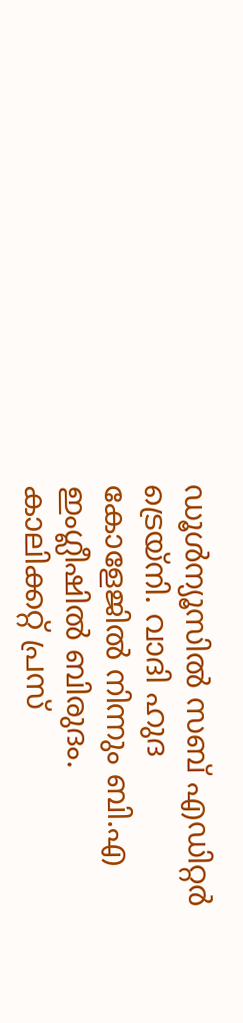ഡൂള്‍ന്യൂസില്‍ സബ് എഡിറ്റര്‍ ട്രെയ്‌നി. വാദി ഹുദ കോളേജില്‍ നിന്നും ബി.എ ഇംഗ്ലീഷില്‍ ബിരുദം. കാലിക്കറ്റ് പ്രസ്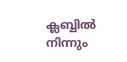ക്ലബ്ബില്‍ നിന്നും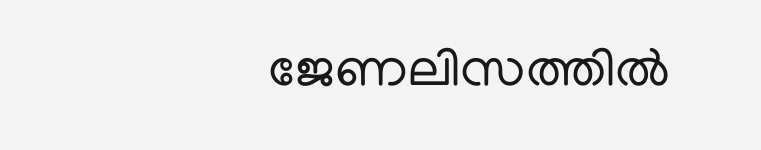ജേണലിസത്തില്‍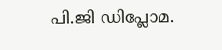പി.ജി ഡിപ്ലോമ.